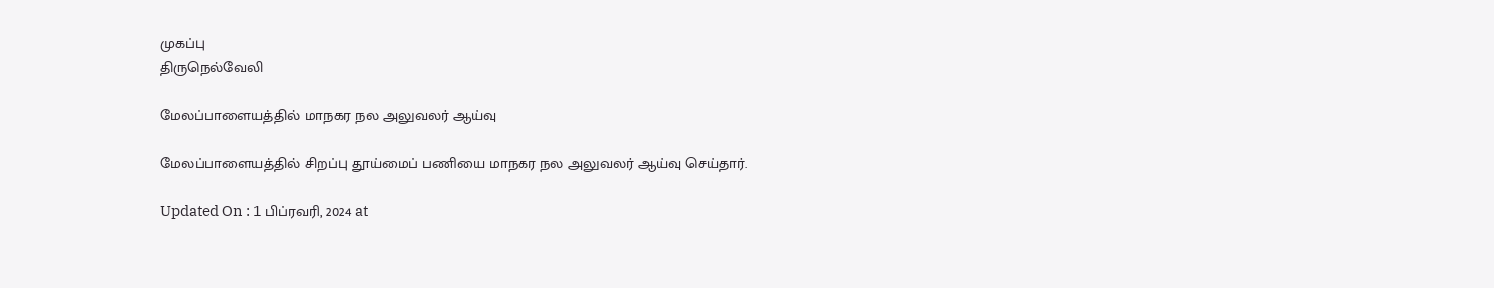முகப்பு
திருநெல்வேலி

மேலப்பாளையத்தில் மாநகர நல அலுவலர் ஆய்வு

மேலப்பாளையத்தில் சிறப்பு தூய்மைப் பணியை மாநகர நல அலுவலர் ஆய்வு செய்தார்.

Updated On : 1 பிப்ரவரி, 2024 at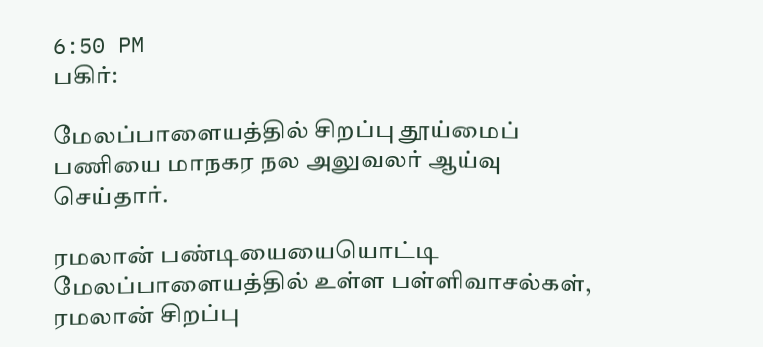6:50 PM
பகிர்:

மேலப்பாளையத்தில் சிறப்பு தூய்மைப் பணியை மாநகர நல அலுவலர் ஆய்வு செய்தார்.

ரமலான் பண்டியையையொட்டி மேலப்பாளையத்தில் உள்ள பள்ளிவாசல்கள், ரமலான் சிறப்பு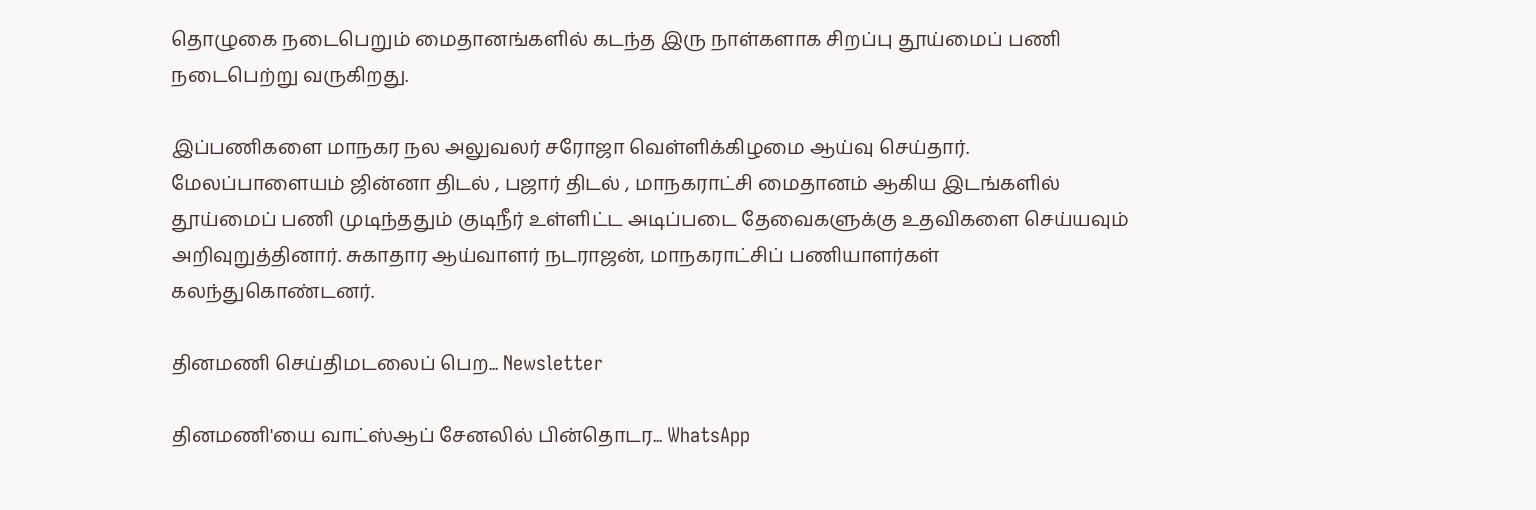தொழுகை நடைபெறும் மைதானங்களில் கடந்த இரு நாள்களாக சிறப்பு தூய்மைப் பணி நடைபெற்று வருகிறது.

இப்பணிகளை மாநகர நல அலுவலர் சரோஜா வெள்ளிக்கிழமை ஆய்வு செய்தார். மேலப்பாளையம் ஜின்னா திடல் , பஜார் திடல் , மாநகராட்சி மைதானம் ஆகிய இடங்களில் தூய்மைப் பணி முடிந்ததும் குடிநீர் உள்ளிட்ட அடிப்படை தேவைகளுக்கு உதவிகளை செய்யவும் அறிவுறுத்தினார். சுகாதார ஆய்வாளர் நடராஜன், மாநகராட்சிப் பணியாளர்கள் கலந்துகொண்டனர்.

தினமணி செய்திமடலைப் பெற... Newsletter

தினமணி'யை வாட்ஸ்ஆப் சேனலில் பின்தொடர... WhatsApp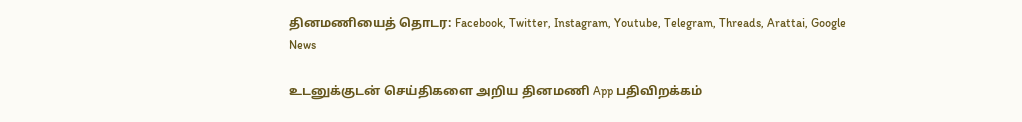தினமணியைத் தொடர: Facebook, Twitter, Instagram, Youtube, Telegram, Threads, Arattai, Google News

உடனுக்குடன் செய்திகளை அறிய தினமணி App பதிவிறக்கம்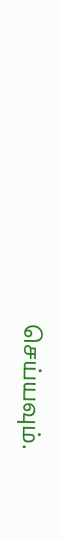செய்யவும்.